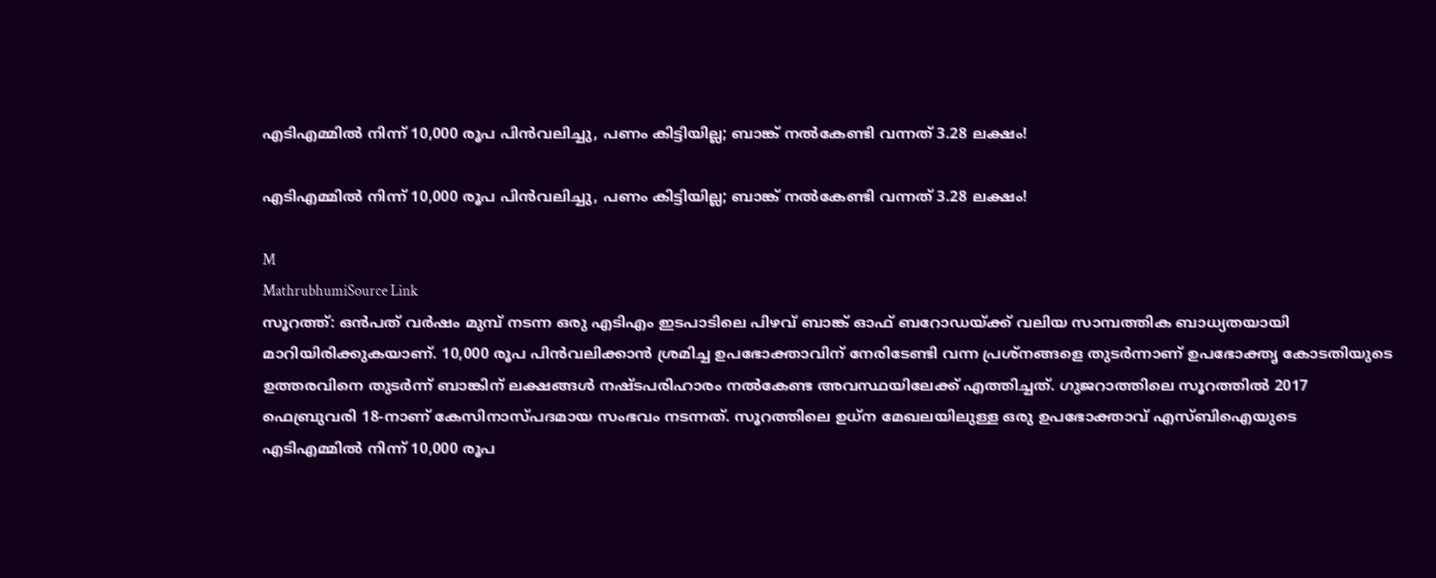എടിഎമ്മിൽ നിന്ന് 10,000 രൂപ പിൻവലിച്ചു, പണം കിട്ടിയില്ല; ബാങ്ക് നൽകേണ്ടി വന്നത് 3.28 ലക്ഷം!

എടിഎമ്മിൽ നിന്ന് 10,000 രൂപ പിൻവലിച്ചു, പണം കിട്ടിയില്ല; ബാങ്ക് നൽകേണ്ടി വന്നത് 3.28 ലക്ഷം!

M
MathrubhumiSource Link
സൂറത്ത്: ഒൻപത് വർഷം മുമ്പ് നടന്ന ഒരു എടിഎം ഇടപാടിലെ പിഴവ് ബാങ്ക് ഓഫ് ബറോഡയ്ക്ക് വലിയ സാമ്പത്തിക ബാധ്യതയായി മാറിയിരിക്കുകയാണ്. 10,000 രൂപ പിൻവലിക്കാൻ ശ്രമിച്ച ഉപഭോക്താവിന് നേരിടേണ്ടി വന്ന പ്രശ്‌നങ്ങളെ തുടർന്നാണ് ഉപഭോക്തൃ കോടതിയുടെ ഉത്തരവിനെ തുടർന്ന് ബാങ്കിന് ലക്ഷങ്ങൾ നഷ്ടപരിഹാരം നൽകേണ്ട അവസ്ഥയിലേക്ക് എത്തിച്ചത്. ഗുജറാത്തിലെ സൂറത്തിൽ 2017 ഫെബ്രുവരി 18-നാണ് കേസിനാസ്പദമായ സംഭവം നടന്നത്. സൂറത്തിലെ ഉധ്‌ന മേഖലയിലുള്ള ഒരു ഉപഭോക്താവ് എസ്ബിഐയുടെ എടിഎമ്മിൽ നിന്ന് 10,000 രൂപ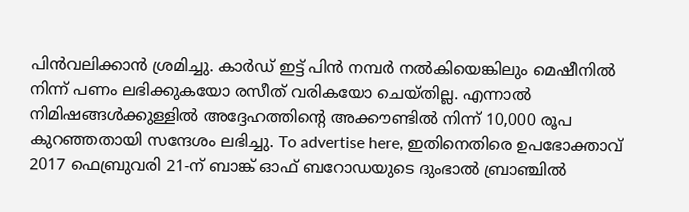പിൻവലിക്കാൻ ശ്രമിച്ചു. കാർഡ് ഇട്ട് പിൻ നമ്പർ നൽകിയെങ്കിലും മെഷീനിൽ നിന്ന് പണം ലഭിക്കുകയോ രസീത് വരികയോ ചെയ്തില്ല. എന്നാൽ നിമിഷങ്ങൾക്കുള്ളിൽ അദ്ദേഹത്തിന്റെ അക്കൗണ്ടിൽ നിന്ന് 10,000 രൂപ കുറഞ്ഞതായി സന്ദേശം ലഭിച്ചു. To advertise here, ഇതിനെതിരെ ഉപഭോക്താവ് 2017 ഫെബ്രുവരി 21-ന് ബാങ്ക് ഓഫ് ബറോഡയുടെ ദുംഭാൽ ബ്രാഞ്ചിൽ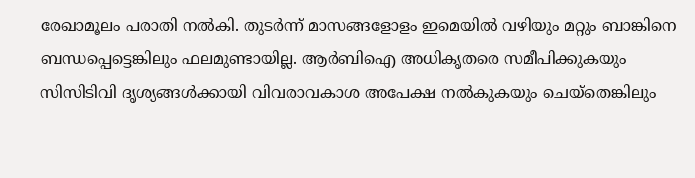രേഖാമൂലം പരാതി നൽകി. തുടർന്ന് മാസങ്ങളോളം ഇമെയിൽ വഴിയും മറ്റും ബാങ്കിനെ ബന്ധപ്പെട്ടെങ്കിലും ഫലമുണ്ടായില്ല. ആർബിഐ അധികൃതരെ സമീപിക്കുകയും സിസിടിവി ദൃശ്യങ്ങൾക്കായി വിവരാവകാശ അപേക്ഷ നൽകുകയും ചെയ്‌തെങ്കിലും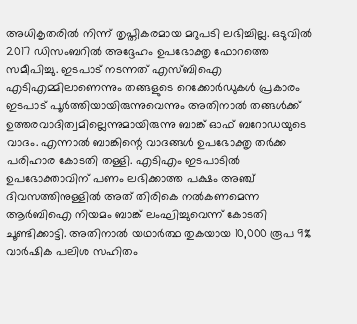അധികൃതരിൽ നിന്ന് തൃപ്തികരമായ മറുപടി ലഭിച്ചില്ല. ഒടുവിൽ 2017 ഡിസംബറിൽ അദ്ദേഹം ഉപഭോക്തൃ ഫോറത്തെ സമീപിച്ചു. ഇടപാട് നടന്നത് എസ്ബിഐ എടിഎമ്മിലാണെന്നും തങ്ങളുടെ റെക്കോർഡുകൾ പ്രകാരം ഇടപാട് പൂർത്തിയായിരുന്നുവെന്നും അതിനാൽ തങ്ങൾക്ക് ഉത്തരവാദിത്വമില്ലെന്നുമായിരുന്നു ബാങ്ക് ഓഫ് ബറോഡയുടെ വാദം. എന്നാൽ ബാങ്കിന്റെ വാദങ്ങൾ ഉപഭോക്തൃ തർക്ക പരിഹാര കോടതി തള്ളി. എടിഎം ഇടപാടിൽ ഉപഭോക്താവിന് പണം ലഭിക്കാത്ത പക്ഷം അഞ്ച് ദിവസത്തിനുള്ളിൽ അത് തിരികെ നൽകണമെന്ന ആർബിഐ നിയമം ബാങ്ക് ലംഘിച്ചുവെന്ന് കോടതി ചൂണ്ടിക്കാട്ടി. അതിനാൽ യഥാർത്ഥ തുകയായ 10,000 രൂപ 9% വാർഷിക പലിശ സഹിതം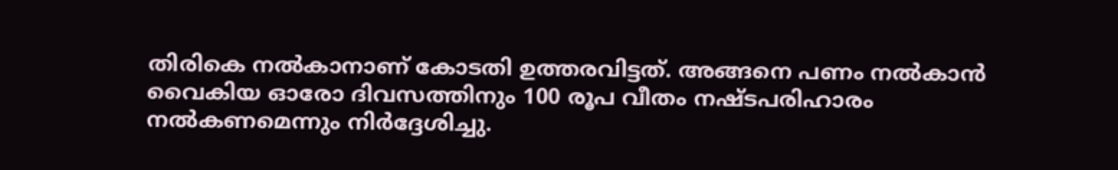തിരികെ നൽകാനാണ് കോടതി ഉത്തരവിട്ടത്. അങ്ങനെ പണം നൽകാൻ വൈകിയ ഓരോ ദിവസത്തിനും 100 രൂപ വീതം നഷ്ടപരിഹാരം നൽകണമെന്നും നിർദ്ദേശിച്ചു.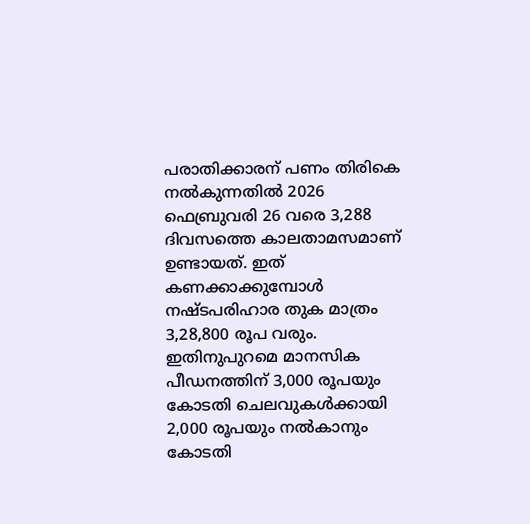പരാതിക്കാരന് പണം തിരികെ നൽകുന്നതിൽ 2026 ഫെബ്രുവരി 26 വരെ 3,288 ദിവസത്തെ കാലതാമസമാണ് ഉണ്ടായത്. ഇത് കണക്കാക്കുമ്പോൾ നഷ്ടപരിഹാര തുക മാത്രം 3,28,800 രൂപ വരും. ഇതിനുപുറമെ മാനസിക പീഡനത്തിന് 3,000 രൂപയും കോടതി ചെലവുകൾക്കായി 2,000 രൂപയും നൽകാനും കോടതി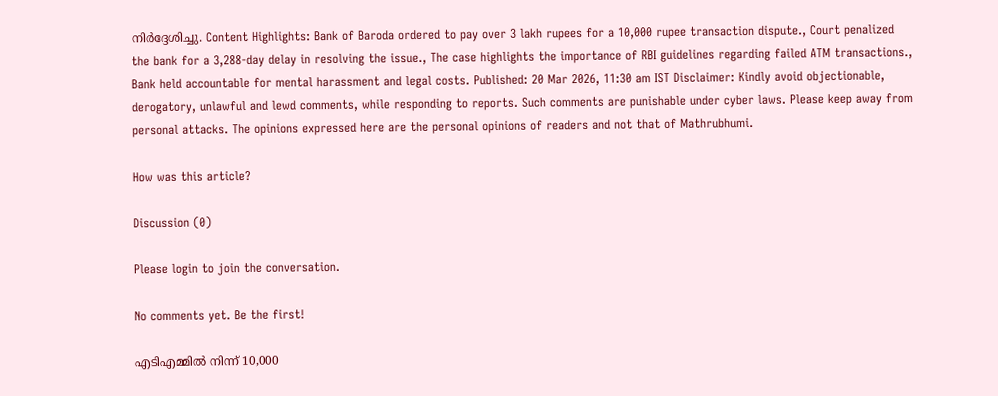നിർദ്ദേശിച്ചു. Content Highlights: Bank of Baroda ordered to pay over 3 lakh rupees for a 10,000 rupee transaction dispute., Court penalized the bank for a 3,288-day delay in resolving the issue., The case highlights the importance of RBI guidelines regarding failed ATM transactions., Bank held accountable for mental harassment and legal costs. Published: 20 Mar 2026, 11:30 am IST Disclaimer: Kindly avoid objectionable, derogatory, unlawful and lewd comments, while responding to reports. Such comments are punishable under cyber laws. Please keep away from personal attacks. The opinions expressed here are the personal opinions of readers and not that of Mathrubhumi.

How was this article?

Discussion (0)

Please login to join the conversation.

No comments yet. Be the first!

എടിഎമ്മിൽ നിന്ന് 10,000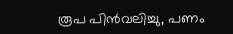രൂപ പിൻവലിച്ചു, പണം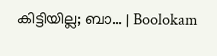കിട്ടിയില്ല; ബാ… | Boolokam